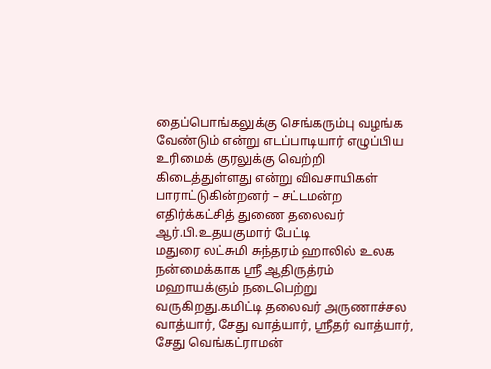தைப்பொங்கலுக்கு செங்கரும்பு வழங்க வேண்டும் என்று எடப்பாடியார் எழுப்பிய உரிமைக் குரலுக்கு வெற்றி கிடைத்துள்ளது என்று விவசாயிகள் பாராட்டுகின்றனர் – சட்டமன்ற எதிர்க்கட்சித் துணை தலைவர் ஆர்.பி.உதயகுமார் பேட்டி
மதுரை லட்சுமி சுந்தரம் ஹாலில் உலக நன்மைக்காக ஸ்ரீ ஆதிருத்ரம் மஹாயக்ஞம் நடைபெற்று வருகிறது.கமிட்டி தலைவர் அருணாச்சல வாத்யார், சேது வாத்யார், ஸ்ரீதர் வாத்யார், சேது வெங்கட்ராமன்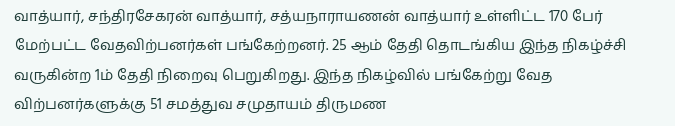வாத்யார், சந்திரசேகரன் வாத்யார், சத்யநாராயணன் வாத்யார் உள்ளிட்ட 170 பேர் மேற்பட்ட வேதவிற்பனர்கள் பங்கேற்றனர். 25 ஆம் தேதி தொடங்கிய இந்த நிகழ்ச்சி வருகின்ற 1ம் தேதி நிறைவு பெறுகிறது. இந்த நிகழ்வில் பங்கேற்று வேத விற்பனர்களுக்கு 51 சமத்துவ சமுதாயம் திருமண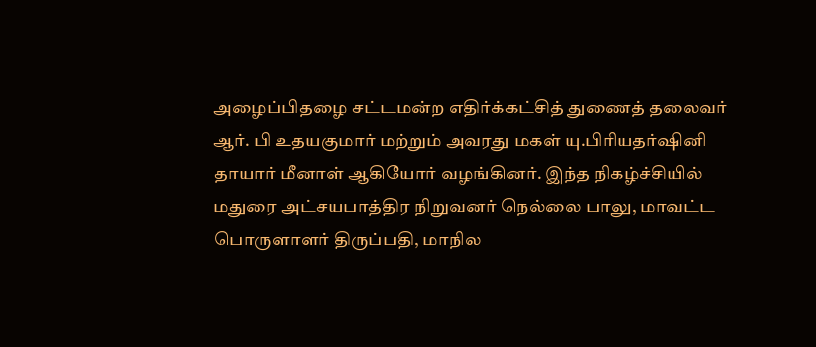அழைப்பிதழை சட்டமன்ற எதிர்க்கட்சித் துணைத் தலைவர் ஆர். பி உதயகுமார் மற்றும் அவரது மகள் யு.பிரியதர்ஷினி தாயார் மீனாள் ஆகியோர் வழங்கினர். இந்த நிகழ்ச்சியில் மதுரை அட்சயபாத்திர நிறுவனர் நெல்லை பாலு, மாவட்ட பொருளாளர் திருப்பதி, மாநில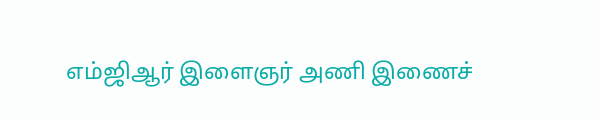எம்ஜிஆர் இளைஞர் அணி இணைச்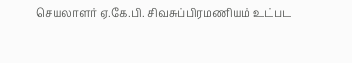செயலாளர் ஏ.கே.பி. சிவசுப்பிரமணியம் உட்பட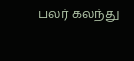பலர் கலந்து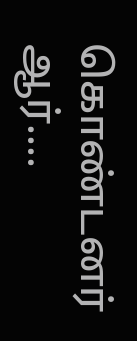கொண்டனர் ஆர்....